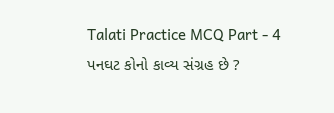Talati Practice MCQ Part - 4
પનઘટ કોનો કાવ્ય સંગ્રહ છે ?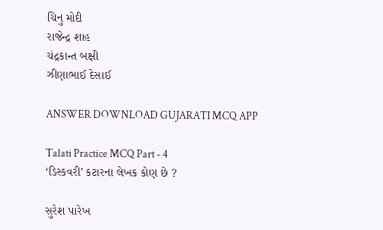ચિનુ મોદી
રાજેન્દ્ર શાહ
ચંદ્રકાન્ત બક્ષી
ઝીણાભાઈ દેસાઈ

ANSWER DOWNLOAD GUJARATI MCQ APP

Talati Practice MCQ Part - 4
‘ડિસ્કવરી’ કટારના લેખક કોણ છે ?

સુરેશ પારેખ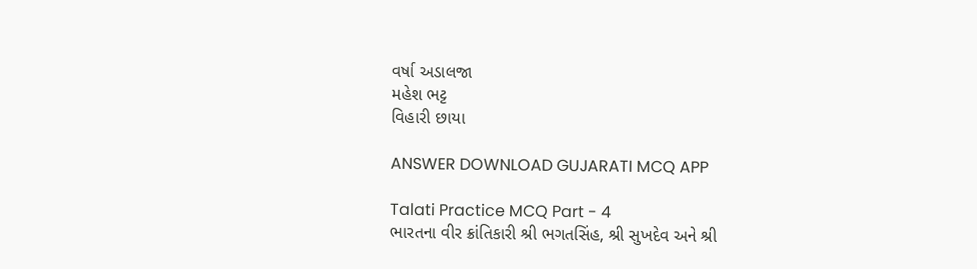વર્ષા અડાલજા
મહેશ ભટ્ટ
વિહારી છાયા

ANSWER DOWNLOAD GUJARATI MCQ APP

Talati Practice MCQ Part - 4
ભારતના વીર ક્રાંતિકારી શ્રી ભગતસિંહ, શ્રી સુખદેવ અને શ્રી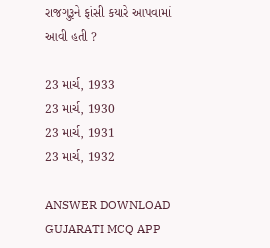રાજગુરૂને ફાંસી કયારે આપવામાં આવી હતી ?

23 માર્ચ, 1933
23 માર્ચ, 1930
23 માર્ચ, 1931
23 માર્ચ, 1932

ANSWER DOWNLOAD GUJARATI MCQ APP